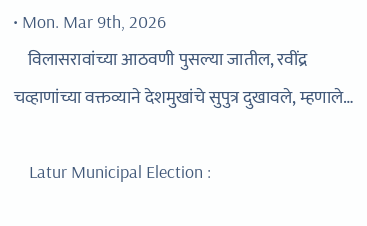• Mon. Mar 9th, 2026
    विलासरावांच्या आठवणी पुसल्या जातील, रवींद्र चव्हाणांच्या वक्तव्याने देशमुखांचे सुपुत्र दुखावले, म्हणाले…

    Latur Municipal Election :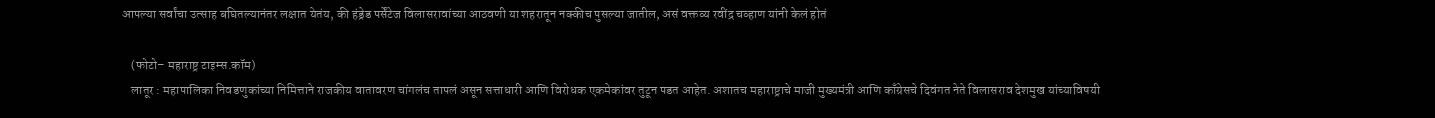आपल्या सर्वांचा उत्साह बघितल्यानंतर लक्षात येतंय, की हंड्रेड पर्सेंटेज विलासरावांच्या आठवणी या शहरातून नक्कीच पुसल्या जातील, असं वक्तव्य रवींद्र चव्हाण यांनी केलं होतं

    (फोटो– महाराष्ट्र टाइम्स.कॉम)
    लातूर : महापालिका निवडणुकांच्या निमित्ताने राजकीय वातावरण चांगलंच तापलं असून सत्ताधारी आणि विरोधक एकमेकांवर तुटून पडत आहेत. अशातच महाराष्ट्राचे माजी मुख्यमंत्री आणि काँग्रेसचे दिवंगत नेते विलासराव देशमुख यांच्याविषयी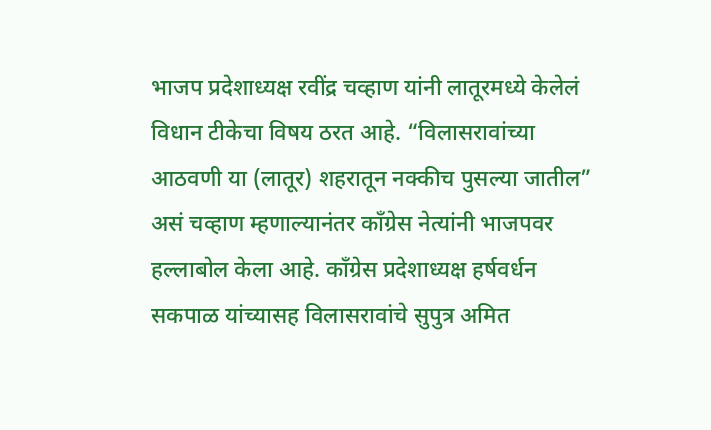भाजप प्रदेशाध्यक्ष रवींद्र चव्हाण यांनी लातूरमध्ये केलेलं विधान टीकेचा विषय ठरत आहे. “विलासरावांच्या आठवणी या (लातूर) शहरातून नक्कीच पुसल्या जातील” असं चव्हाण म्हणाल्यानंतर काँग्रेस नेत्यांनी भाजपवर हल्लाबोल केला आहे. काँग्रेस प्रदेशाध्यक्ष हर्षवर्धन सकपाळ यांच्यासह विलासरावांचे सुपुत्र अमित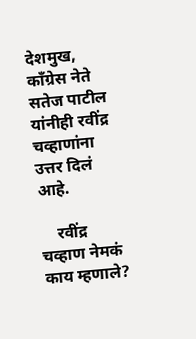देशमुख, काँग्रेस नेते सतेज पाटील यांनीही रवींद्र चव्हाणांना उत्तर दिलं आहे.

    रवींद्र चव्हाण नेमकं काय म्हणाले?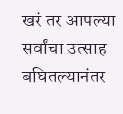खरं तर आपल्या सर्वांचा उत्साह बघितल्यानंतर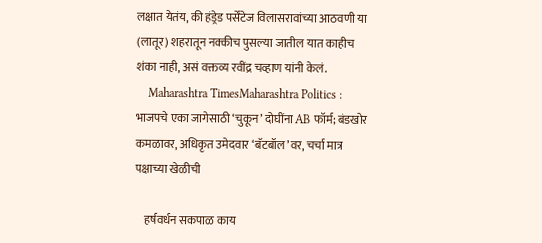लक्षात येतंय, की हंड्रेड पर्सेंटेज विलासरावांच्या आठवणी या (लातूर) शहरातून नक्कीच पुसल्या जातील यात काहीच शंका नाही, असं वक्तव्य रवींद्र चव्हाण यांनी केलं.
    Maharashtra TimesMaharashtra Politics : भाजपचे एका जागेसाठी ‘चुकून’ दोघींना AB फॉर्म; बंडखोर कमळावर, अधिकृत उमेदवार ‘बॅटबॉल’वर, चर्चा मात्र पक्षाच्या खेळीची

    हर्षवर्धन सकपाळ काय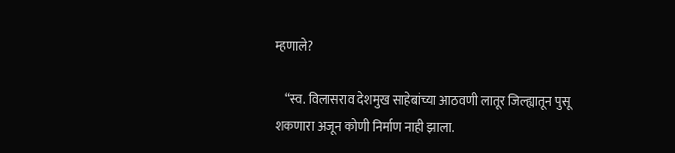म्हणाले?

    “स्व. विलासराव देशमुख साहेबांच्या आठवणी लातूर जिल्ह्यातून पुसू शकणारा अजून कोणी निर्माण नाही झाला.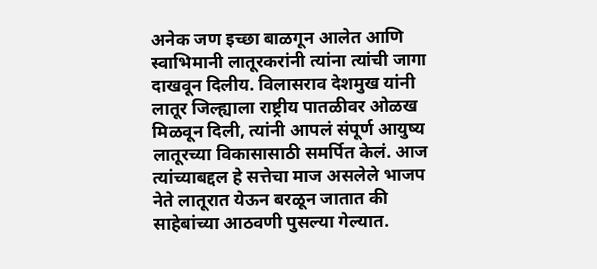अनेक जण इच्छा बाळगून आलेत आणि स्वाभिमानी लातूरकरांनी त्यांना त्यांची जागा दाखवून दिलीय. विलासराव देशमुख यांनी लातूर जिल्ह्याला राष्ट्रीय पातळीवर ओळख मिळवून दिली, त्यांनी आपलं संपूर्ण आयुष्य लातूरच्या विकासासाठी समर्पित केलं. आज त्यांच्याबद्दल हे सत्तेचा माज असलेले भाजप नेते लातूरात येऊन बरळून जातात की साहेबांच्या आठवणी पुसल्या गेल्यात.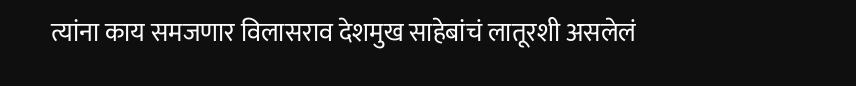त्यांना काय समजणार विलासराव देशमुख साहेबांचं लातूरशी असलेलं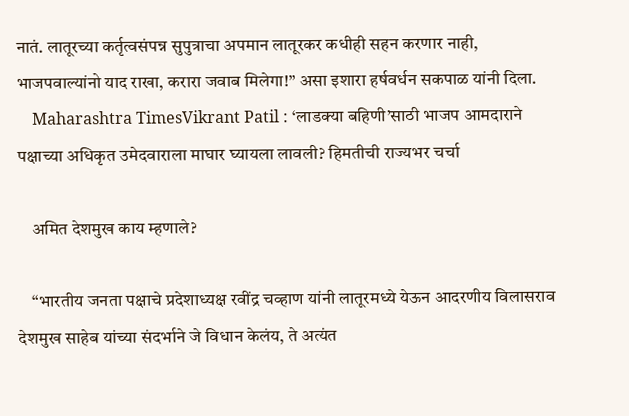नातं. लातूरच्या कर्तृत्वसंपन्न सुपुत्राचा अपमान लातूरकर कधीही सहन करणार नाही, भाजपवाल्यांनो याद राखा, करारा जवाब मिलेगा!” असा इशारा हर्षवर्धन सकपाळ यांनी दिला.
    Maharashtra TimesVikrant Patil : ‘लाडक्या बहिणी’साठी भाजप आमदाराने पक्षाच्या अधिकृत उमेदवाराला माघार घ्यायला लावली? हिमतीची राज्यभर चर्चा

    अमित देशमुख काय म्हणाले?

    “भारतीय जनता पक्षाचे प्रदेशाध्यक्ष रवींद्र चव्हाण यांनी लातूरमध्ये येऊन आदरणीय विलासराव देशमुख साहेब यांच्या संदर्भाने जे विधान केलंय, ते अत्यंत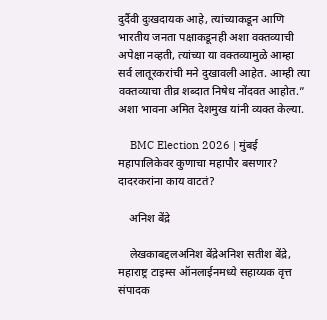दुर्दैवी दुःखदायक आहे, त्यांच्याकडून आणि भारतीय जनता पक्षाकडूनही अशा वक्तव्याची अपेक्षा नव्हती, त्यांच्या या वक्तव्यामुळे आम्हा सर्व लातूरकरांची मने दुखावली आहेत. आम्ही त्या वक्तव्याचा तीव्र शब्दात निषेध नोंदवत आहोत.” अशा भावना अमित देशमुख यांनी व्यक्त केल्या.

    BMC Election 2026 | मुंबई महापालिकेवर कुणाचा महापौर बसणार? दादरकरांना काय वाटतं?

    अनिश बेंद्रे

    लेखकाबद्दलअनिश बेंद्रेअनिश सतीश बेंद्रे, महाराष्ट्र टाइम्स ऑनलाईनमध्ये सहाय्यक वृत्त संपादक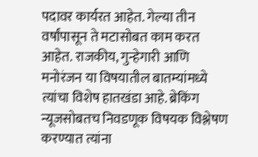पदावर कार्यरत आहेत. गेल्या तीन वर्षांपासून ते मटासोबत काम करत आहेत. राजकीय, गुन्हेगारी आणि मनोरंजन या विषयातील बातम्यांमध्ये त्यांचा विशेष हातखंडा आहे. ब्रेकिंग न्यूजसोबतच निवडणूक विषयक विश्लेषण करण्यात त्यांना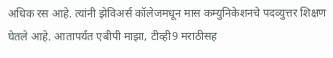अधिक रस आहे. त्यांनी झेविअर्स कॉलेजमधून मास कम्युनिकेशनचे पदव्युत्तर शिक्षण घेतले आहे. आतापर्यंत एबीपी माझा, टीव्ही9 मराठीसह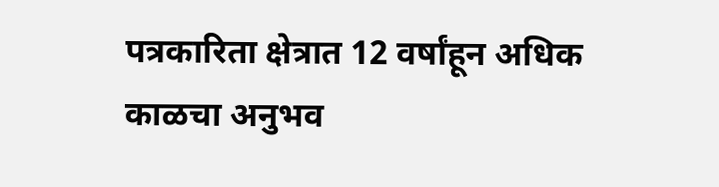पत्रकारिता क्षेत्रात 12 वर्षांहून अधिक काळचा अनुभव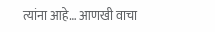त्यांना आहे… आणखी वाचा